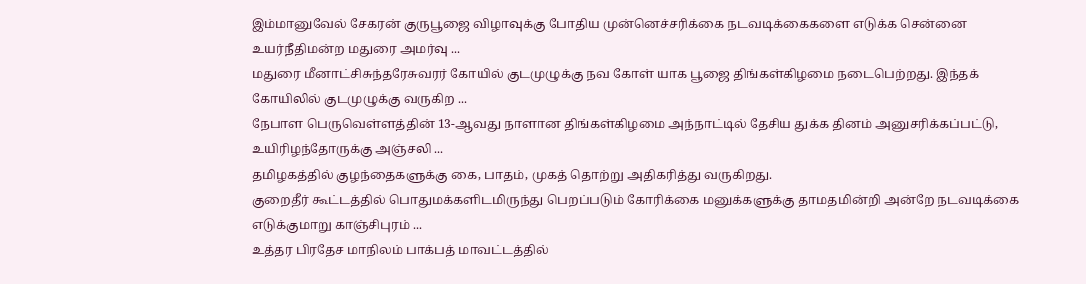இம்மானுவேல் சேகரன் குருபூஜை விழாவுக்கு போதிய முன்னெச்சரிக்கை நடவடிக்கைகளை எடுக்க சென்னை உயர்நீதிமன்ற மதுரை அமர்வு ...
மதுரை மீனாட்சிசுந்தரேசுவரர் கோயில் குடமுழுக்கு நவ கோள் யாக பூஜை திங்கள்கிழமை நடைபெற்றது. இந்தக் கோயிலில் குடமுழுக்கு வருகிற ...
நேபாள பெருவெள்ளத்தின் 13-ஆவது நாளான திங்கள்கிழமை அந்நாட்டில் தேசிய துக்க தினம் அனுசரிக்கப்பட்டு, உயிரிழந்தோருக்கு அஞ்சலி ...
தமிழகத்தில் குழந்தைகளுக்கு கை, பாதம், முகத் தொற்று அதிகரித்து வருகிறது.
குறைதீர் கூட்டத்தில் பொதுமக்களிடமிருந்து பெறப்படும் கோரிக்கை மனுக்களுக்கு தாமதமின்றி அன்றே நடவடிக்கை எடுக்குமாறு காஞ்சிபுரம் ...
உத்தர பிரதேச மாநிலம் பாக்பத் மாவட்டத்தில்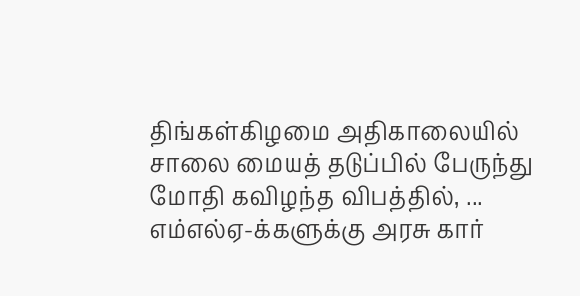திங்கள்கிழமை அதிகாலையில் சாலை மையத் தடுப்பில் பேருந்து மோதி கவிழந்த விபத்தில், ...
எம்எல்ஏ-க்களுக்கு அரசு கார்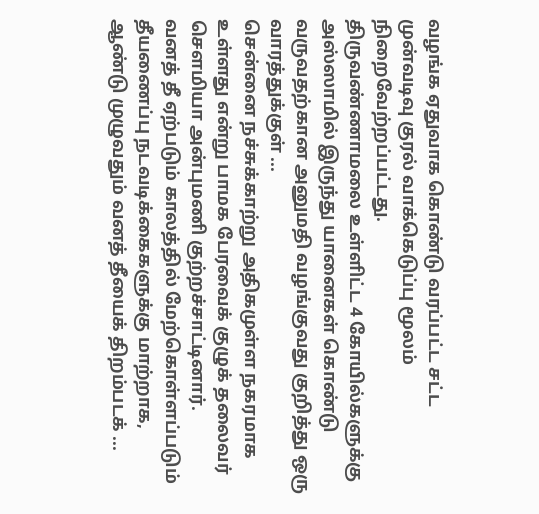வழங்க ஏதுவாக கொண்டு வரப்பட்ட சட்ட முன்வடிவு குரல் வாக்கெடுப்பு மூலம் நிறைவேற்றப்பட்டது.
திருவண்ணாமலை உள்ளிட்ட 4 கோயில்களுக்கு அஸ்ஸாமில் இருந்து யானைகள் கொண்டு வருவதற்கான அனுமதி வழங்குவது குறித்து ஒரு வாரத்துக்குள் ...
சென்னை நச்சுக்காற்று அதிகமுள்ள நகரமாக உள்ளது என்று பாமக பேரவைக் குழுக் தலைவர் சௌமியா அன்புமணி குற்றச்சாட்டினார்.
வனத் தீ ஏற்படும் காலத்தில் மேற்கொள்ளப்படும் தீயணைப்பு நடவடிக்கைகளுக்கு மாற்றாக, ஆண்டு முழுவதும் வனத் தீயைக் திறம்படக் ...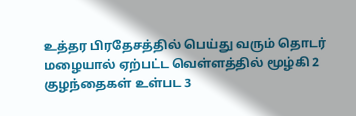உத்தர பிரதேசத்தில் பெய்து வரும் தொடர் மழையால் ஏற்பட்ட வெள்ளத்தில் மூழ்கி 2 குழந்தைகள் உள்பட 3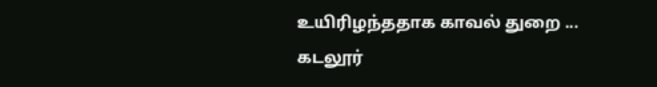உயிரிழந்ததாக காவல் துறை ...
கடலூர்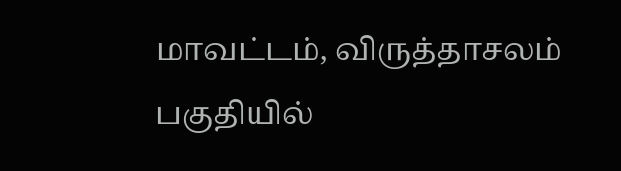மாவட்டம், விருத்தாசலம் பகுதியில்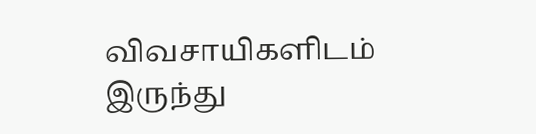விவசாயிகளிடம் இருந்து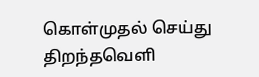கொள்முதல் செய்து திறந்தவெளி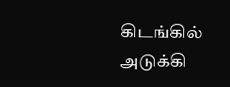கிடங்கில் அடுக்கி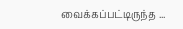வைக்கப்பட்டிருந்த ...